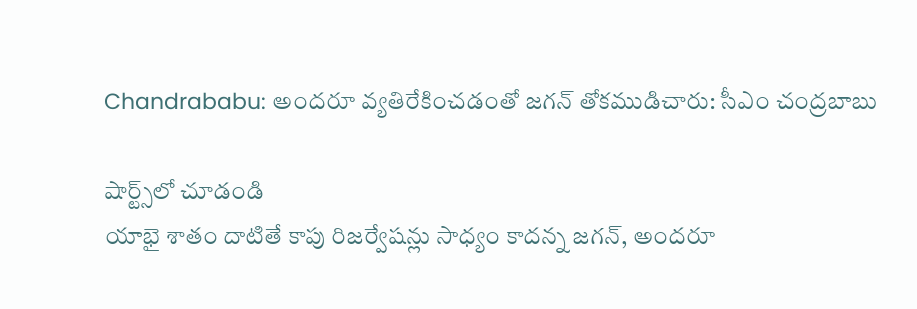Chandrababu: అందరూ వ్యతిరేకించడంతో జగన్ తోకముడిచారు: సీఎం చంద్రబాబు

షార్ట్స్‌లో చూడండి
యాభై శాతం దాటితే కాపు రిజర్వేషన్లు సాధ్యం కాదన్న జగన్, అందరూ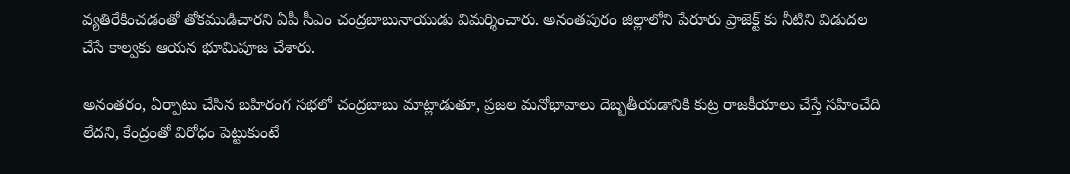వ్యతిరేకించడంతో తోకముడిచారని ఏపీ సీఎం చంద్రబాబునాయుడు విమర్శించారు. అనంతపురం జిల్లాలోని పేరూరు ప్రాజెక్ట్ కు నీటిని విడుదల చేసే కాల్వకు ఆయన భూమిపూజ చేశారు.

అనంతరం, ఏర్పాటు చేసిన బహిరంగ సభలో చంద్రబాబు మాట్లాడుతూ, ప్రజల మనోభావాలు దెబ్బతీయడానికి కుట్ర రాజకీయాలు చేస్తే సహించేది లేదని, కేంద్రంతో విరోధం పెట్టుకుంటే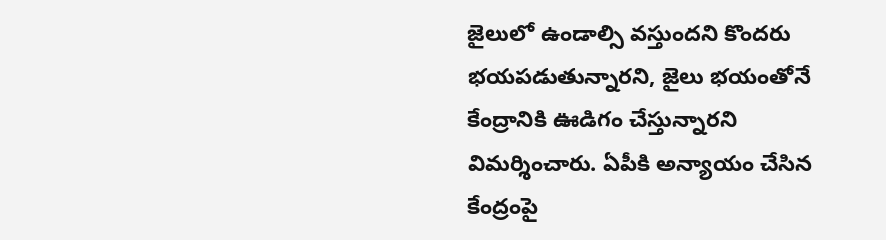జైలులో ఉండాల్సి వస్తుందని కొందరు భయపడుతున్నారని, జైలు భయంతోనే కేంద్రానికి ఊడిగం చేస్తున్నారని విమర్శించారు. ఏపీకి అన్యాయం చేసిన కేంద్రంపై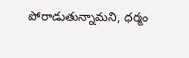పోరాడుతున్నామని, ధర్మం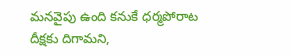మనవైపు ఉంది కనుకే ధర్మపోరాట దీక్షకు దిగామని,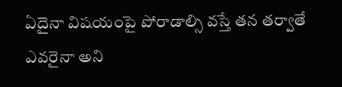ఏదైనా విషయంపై పోరాడాల్సి వస్తే తన తర్వాతే ఎవరైనా అని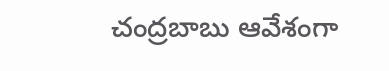చంద్రబాబు ఆవేశంగా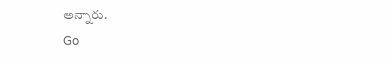అన్నారు.
Go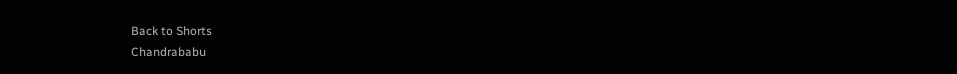Back to Shorts
Chandrababu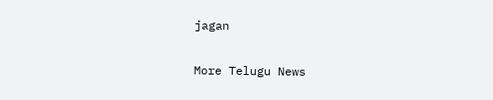jagan

More Telugu News